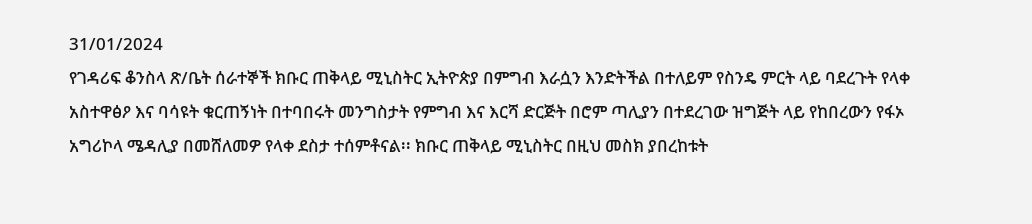31/01/2024
የገዳሪፍ ቆንስላ ጽ/ቤት ሰራተኞች ክቡር ጠቅላይ ሚኒስትር ኢትዮጵያ በምግብ እራሷን እንድትችል በተለይም የስንዴ ምርት ላይ ባደረጉት የላቀ አስተዋፅዖ እና ባሳዩት ቁርጠኝነት በተባበሩት መንግስታት የምግብ እና እርሻ ድርጅት በሮም ጣሊያን በተደረገው ዝግጅት ላይ የከበረውን የፋኦ አግሪኮላ ሜዳሊያ በመሸለመዎ የላቀ ደስታ ተሰምቶናል፡፡ ክቡር ጠቅላይ ሚኒስትር በዚህ መስክ ያበረከቱት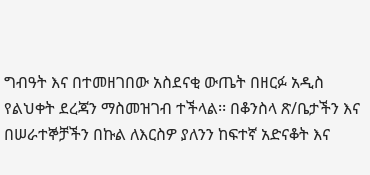ግብዓት እና በተመዘገበው አስደናቂ ውጤት በዘርፉ አዲስ የልህቀት ደረጃን ማስመዝገብ ተችላል፡፡ በቆንስላ ጽ/ቤታችን እና በሠራተኞቻችን በኩል ለእርስዎ ያለንን ከፍተኛ አድናቆት እና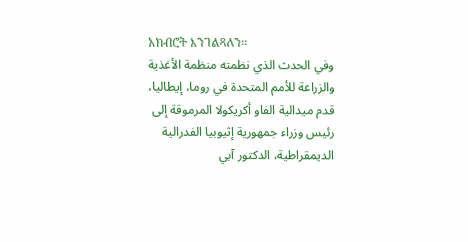አክብሮት እንገልጻለን።
وفي الحدث الذي نظمته منظمة الأغذية والزراعة للأمم المتحدة في روما، إيطاليا، قدم ميدالية الفاو أكريكولا المرموقة إلى رئيس وزراء جمهورية إثيوبيا الفدرالية الديمقراطية، الدكتور آبي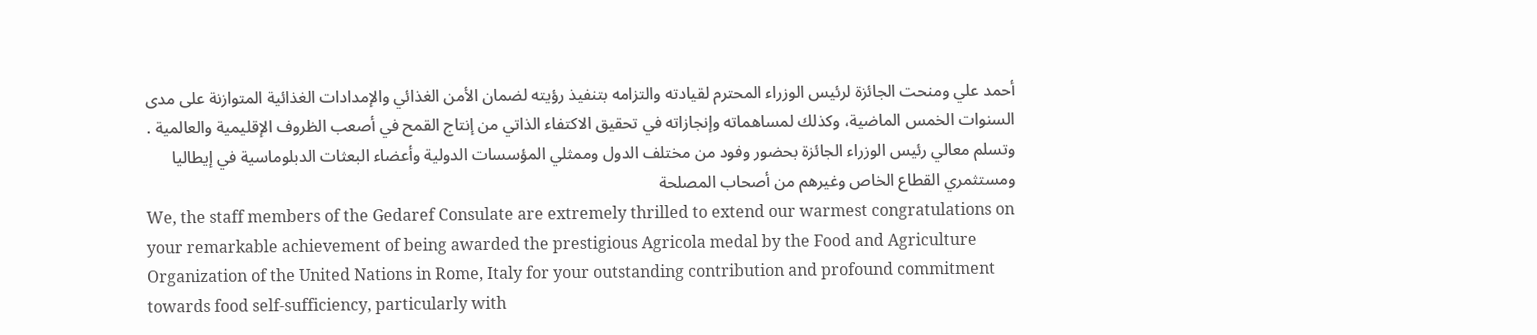أحمد علي ومنحت الجائزة لرئيس الوزراء المحترم لقيادته والتزامه بتنفيذ رؤيته لضمان الأمن الغذائي والإمدادات الغذائية المتوازنة على مدى السنوات الخمس الماضية، وكذلك لمساهماته وإنجازاته في تحقيق الاكتفاء الذاتي من إنتاج القمح في أصعب الظروف الإقليمية والعالمية .
وتسلم معالي رئيس الوزراء الجائزة بحضور وفود من مختلف الدول وممثلي المؤسسات الدولية وأعضاء البعثات الدبلوماسية في إيطاليا ومستثمري القطاع الخاص وغيرهم من أصحاب المصلحة
We, the staff members of the Gedaref Consulate are extremely thrilled to extend our warmest congratulations on your remarkable achievement of being awarded the prestigious Agricola medal by the Food and Agriculture Organization of the United Nations in Rome, Italy for your outstanding contribution and profound commitment towards food self-sufficiency, particularly with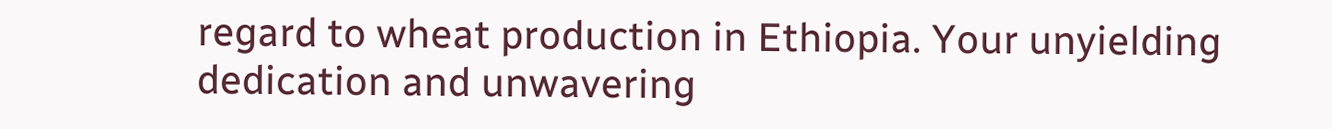regard to wheat production in Ethiopia. Your unyielding dedication and unwavering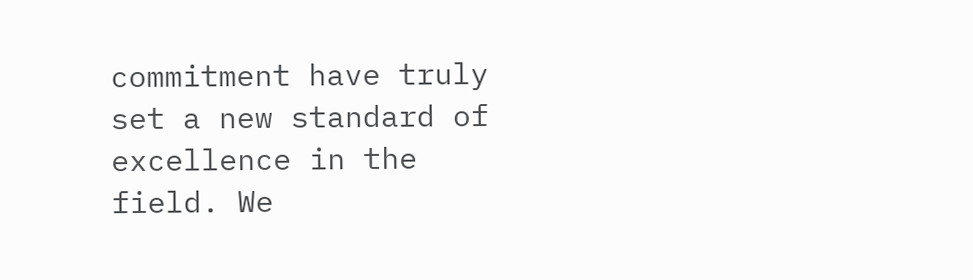commitment have truly set a new standard of excellence in the field. We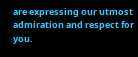are expressing our utmost admiration and respect for you.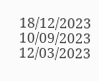18/12/2023
10/09/2023
12/03/2023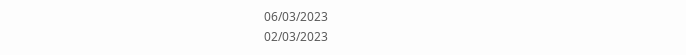06/03/2023
02/03/2023